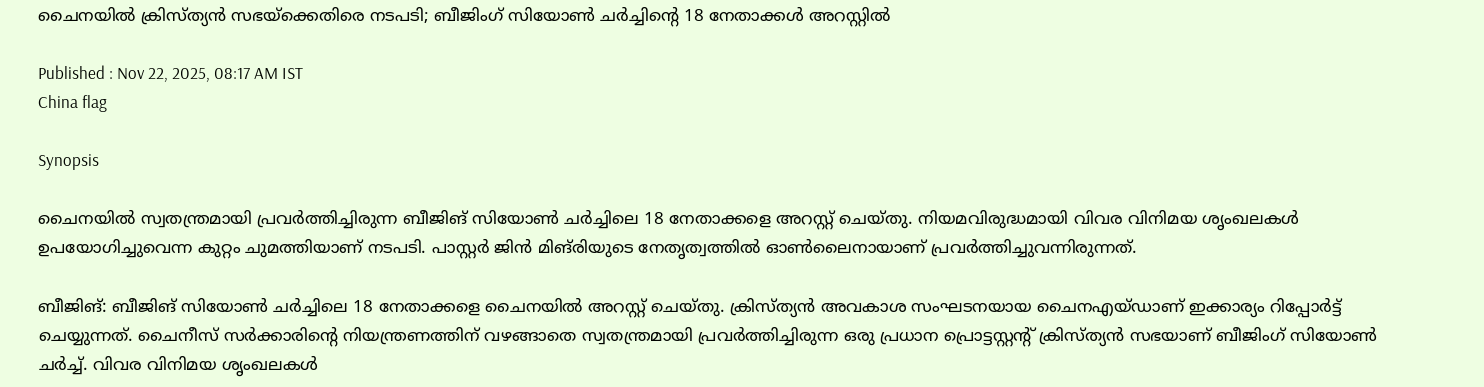ചൈനയിൽ ക്രിസ്ത്യൻ സഭയ്‌ക്കെതിരെ നടപടി; ബീജിംഗ് സിയോൺ ചർച്ചിൻ്റെ 18 നേതാക്കൾ അറസ്റ്റിൽ

Published : Nov 22, 2025, 08:17 AM IST
China flag

Synopsis

ചൈനയിൽ സ്വതന്ത്രമായി പ്രവർത്തിച്ചിരുന്ന ബീജിങ് സിയോൺ ചർച്ചിലെ 18 നേതാക്കളെ അറസ്റ്റ് ചെയ്തു. നിയമവിരുദ്ധമായി വിവര വിനിമയ ശൃംഖലകൾ ഉപയോഗിച്ചുവെന്ന കുറ്റം ചുമത്തിയാണ് നടപടി. പാസ്റ്റർ ജിൻ മിങ്‌രിയുടെ നേതൃത്വത്തിൽ ഓൺലൈനായാണ് പ്രവർത്തിച്ചുവന്നിരുന്നത്.

ബീജിങ്: ബീജിങ് സിയോൺ ചർച്ചിലെ 18 നേതാക്കളെ ചൈനയിൽ അറസ്റ്റ് ചെയ്തു. ക്രിസ്ത്യൻ അവകാശ സംഘടനയായ ചൈനഎയ്‌ഡാണ് ഇക്കാര്യം റിപ്പോർട്ട് ചെയ്യുന്നത്. ചൈനീസ് സർക്കാരിൻ്റെ നിയന്ത്രണത്തിന് വഴങ്ങാതെ സ്വതന്ത്രമായി പ്രവർത്തിച്ചിരുന്ന ഒരു പ്രധാന പ്രൊട്ടസ്റ്റന്റ് ക്രിസ്ത്യൻ സഭയാണ് ബീജിംഗ് സിയോൺ ചർച്ച്. വിവര വിനിമയ ശൃംഖലകൾ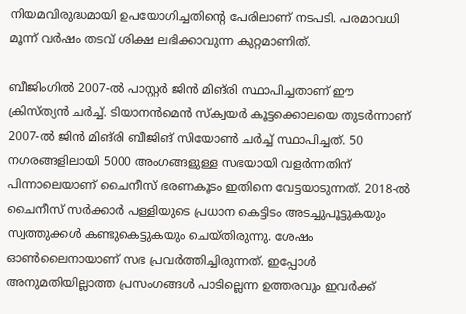നിയമവിരുദ്ധമായി ഉപയോഗിച്ചതിൻ്റെ പേരിലാണ് നടപടി. പരമാവധി മൂന്ന് വർഷം തടവ് ശിക്ഷ ലഭിക്കാവുന്ന കുറ്റമാണിത്.

ബീജിംഗിൽ 2007-ൽ പാസ്റ്റർ ജിൻ മിങ്‌രി സ്ഥാപിച്ചതാണ് ഈ ക്രിസ്ത്യൻ ചർച്ച്. ടിയാനൻമെൻ സ്‌ക്വയർ കൂട്ടക്കൊലയെ തുടർന്നാണ് 2007-ൽ ജിൻ മിങ്‌രി ബീജിങ് സിയോൺ ചർച്ച് സ്ഥാപിച്ചത്. 50 നഗരങ്ങളിലായി 5000 അംഗങ്ങളുള്ള സഭയായി വളർന്നതിന് പിന്നാലെയാണ് ചൈനീസ് ഭരണകൂടം ഇതിനെ വേട്ടയാടുന്നത്. 2018-ൽ ചൈനീസ് സർക്കാർ പള്ളിയുടെ പ്രധാന കെട്ടിടം അടച്ചുപൂട്ടുകയും സ്വത്തുക്കൾ കണ്ടുകെട്ടുകയും ചെയ്തിരുന്നു. ശേഷം ഓൺലൈനായാണ് സഭ പ്രവർത്തിച്ചിരുന്നത്. ഇപ്പോൾ അനുമതിയില്ലാത്ത പ്രസംഗങ്ങൾ പാടില്ലെന്ന ഉത്തരവും ഇവർക്ക്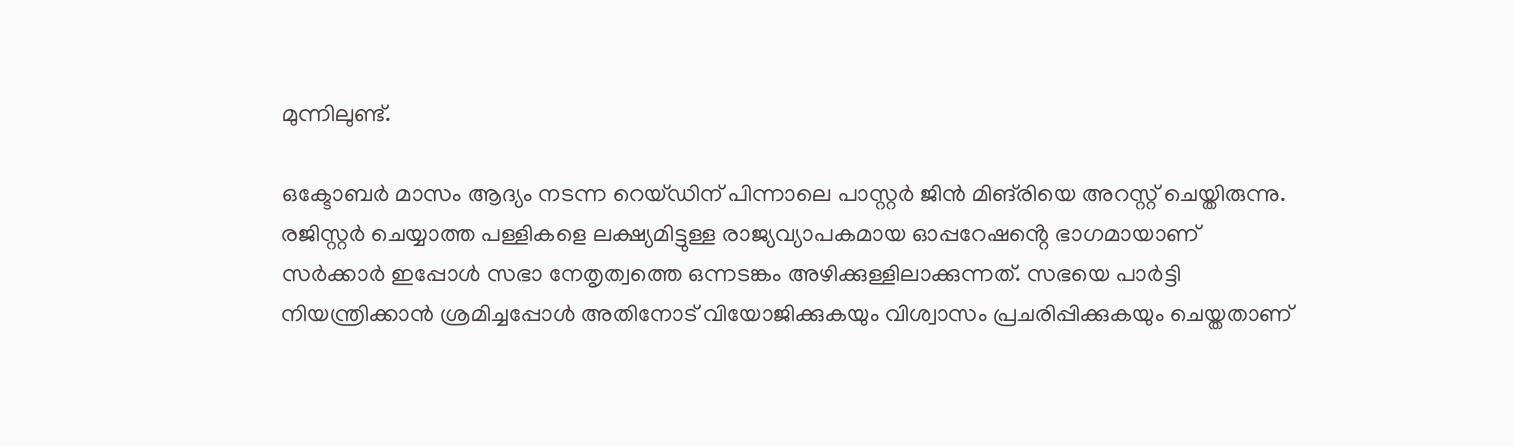മുന്നിലുണ്ട്.

ഒക്ടോബർ മാസം ആദ്യം നടന്ന റെയ്ഡിന് പിന്നാലെ പാസ്റ്റർ ജിൻ മിങ്‌രിയെ അറസ്റ്റ് ചെയ്തിരുന്നു. രജിസ്റ്റർ ചെയ്യാത്ത പള്ളികളെ ലക്ഷ്യമിട്ടുള്ള രാജ്യവ്യാപകമായ ഓപ്പറേഷൻ്റെ ഭാഗമായാണ് സർക്കാർ ഇപ്പോൾ സഭാ നേതൃത്വത്തെ ഒന്നടങ്കം അഴിക്കുള്ളിലാക്കുന്നത്. സഭയെ പാർട്ടി നിയന്ത്രിക്കാൻ ശ്രമിച്ചപ്പോൾ അതിനോട് വിയോജിക്കുകയും വിശ്വാസം പ്രചരിപ്പിക്കുകയും ചെയ്തതാണ്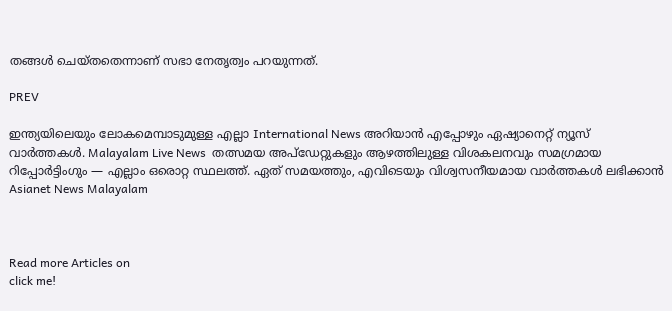തങ്ങൾ ചെയ്തതെന്നാണ് സഭാ നേതൃത്വം പറയുന്നത്.

PREV

ഇന്ത്യയിലെയും ലോകമെമ്പാടുമുള്ള എല്ലാ International News അറിയാൻ എപ്പോഴും ഏഷ്യാനെറ്റ് ന്യൂസ് വാർത്തകൾ. Malayalam Live News  തത്സമയ അപ്‌ഡേറ്റുകളും ആഴത്തിലുള്ള വിശകലനവും സമഗ്രമായ റിപ്പോർട്ടിംഗും — എല്ലാം ഒരൊറ്റ സ്ഥലത്ത്. ഏത് സമയത്തും, എവിടെയും വിശ്വസനീയമായ വാർത്തകൾ ലഭിക്കാൻ Asianet News Malayalam



Read more Articles on
click me!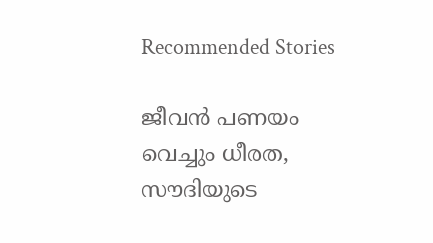Recommended Stories

ജീവൻ പണയം വെച്ചും ധീരത, സൗദിയുടെ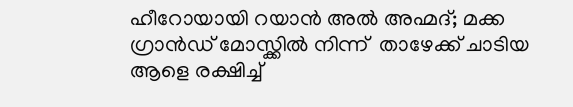ഹീറോയായി റയാൻ അൽ അഹ്മദ്; മക്ക ഗ്രാൻഡ് മോസ്ക്കിൽ നിന്ന്  താഴേക്ക് ചാടിയ ആളെ രക്ഷിച്ച്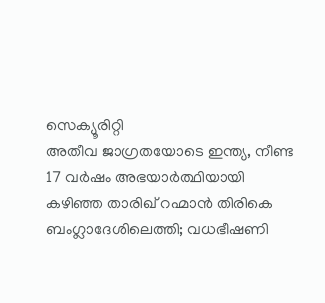സെക്യൂരിറ്റി
അതീവ ജാഗ്രതയോടെ ഇന്ത്യ, നീണ്ട 17 വർഷം അഭയാർത്ഥിയായി കഴിഞ്ഞ താരിഖ് റഹ്മാൻ തിരികെ ബംഗ്ലാദേശിലെത്തി; വധഭീഷണി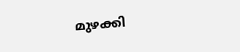മുഴക്കി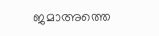ജമാഅത്തെ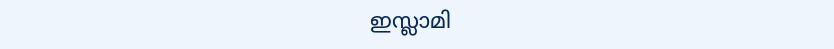ഇസ്ലാമി